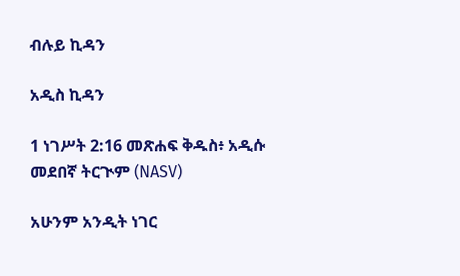ብሉይ ኪዳን

አዲስ ኪዳን

1 ነገሥት 2:16 መጽሐፍ ቅዱስ፥ አዲሱ መደበኛ ትርጒም (NASV)

አሁንም አንዲት ነገር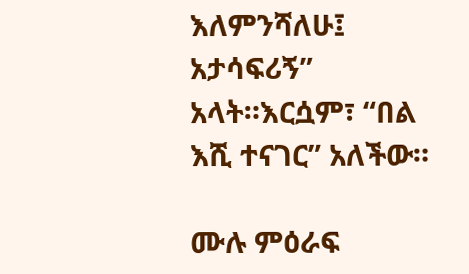እለምንሻለሁ፤ አታሳፍሪኝ” አላት።እርሷም፣ “በል እሺ ተናገር” አለችው።

ሙሉ ምዕራፍ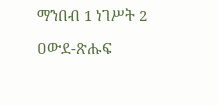ማንበብ 1 ነገሥት 2

ዐውደ-ጽሑፍ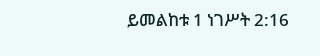ይመልከቱ 1 ነገሥት 2:16